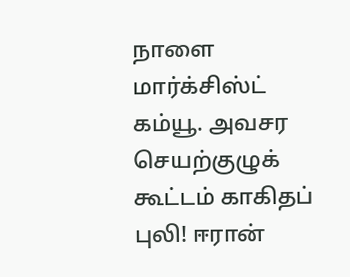நாளை மார்க்சிஸ்ட் கம்யூ. அவசர செயற்குழுக் கூட்டம் காகிதப் புலி! ஈரான்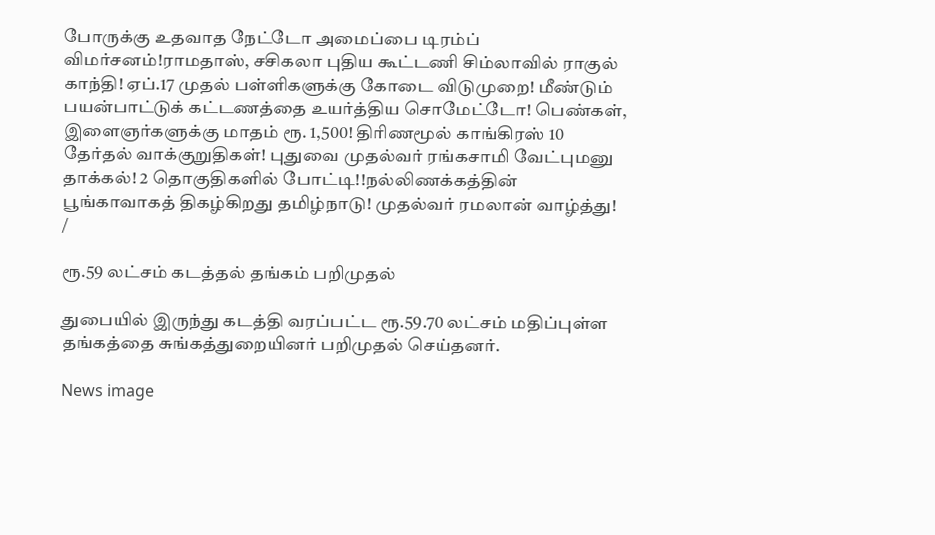போருக்கு உதவாத நேட்டோ அமைப்பை டிரம்ப் விமர்சனம்!ராமதாஸ், சசிகலா புதிய கூட்டணி சிம்லாவில் ராகுல் காந்தி! ஏப்.17 முதல் பள்ளிகளுக்கு கோடை விடுமுறை! மீண்டும் பயன்பாட்டுக் கட்டணத்தை உயர்த்திய சொமேட்டோ! பெண்கள், இளைஞர்களுக்கு மாதம் ரூ. 1,500! திரிணமூல் காங்கிரஸ் 10 தேர்தல் வாக்குறுதிகள்! புதுவை முதல்வர் ரங்கசாமி வேட்புமனு தாக்கல்! 2 தொகுதிகளில் போட்டி!!நல்லிணக்கத்தின் பூங்காவாகத் திகழ்கிறது தமிழ்நாடு! முதல்வர் ரமலான் வாழ்த்து!
/

ரூ.59 லட்சம் கடத்தல் தங்கம் பறிமுதல்

துபையில் இருந்து கடத்தி வரப்பட்ட ரூ.59.70 லட்சம் மதிப்புள்ள தங்கத்தை சுங்கத்துறையினர் பறிமுதல் செய்தனர்.

News image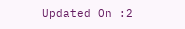Updated On :2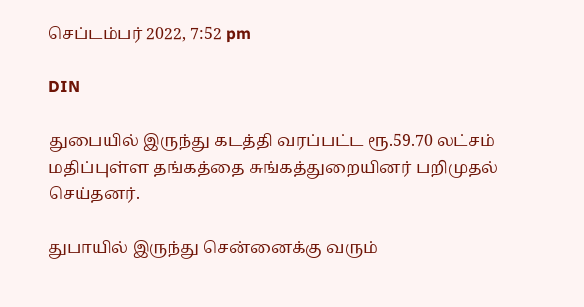செப்டம்பர் 2022, 7:52 pm

DIN

துபையில் இருந்து கடத்தி வரப்பட்ட ரூ.59.70 லட்சம் மதிப்புள்ள தங்கத்தை சுங்கத்துறையினர் பறிமுதல் செய்தனர்.

துபாயில் இருந்து சென்னைக்கு வரும்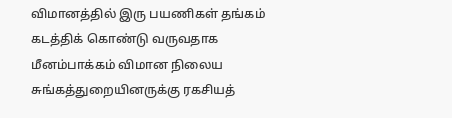விமானத்தில் இரு பயணிகள் தங்கம் கடத்திக் கொண்டு வருவதாக மீனம்பாக்கம் விமான நிலைய சுங்கத்துறையினருக்கு ரகசியத்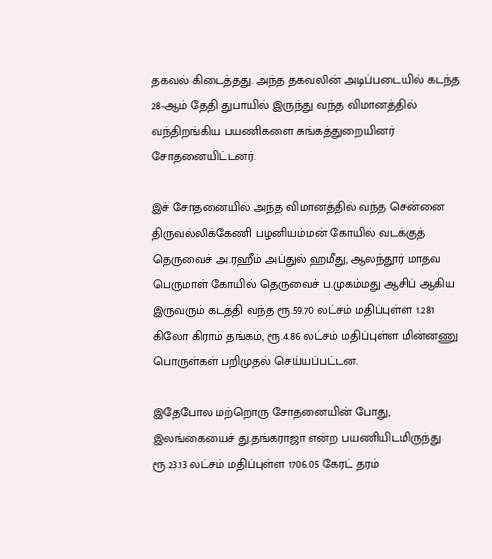தகவல் கிடைத்தது. அந்த தகவலின் அடிப்படையில் கடந்த 28-ஆம் தேதி துபாயில் இருந்து வந்த விமானத்தில் வந்திறங்கிய பயணிகளை சுங்கத்துறையினர் சோதனையிட்டனர்.

இச் சோதனையில் அந்த விமானத்தில் வந்த சென்னை திருவல்லிக்கேணி பழனியம்மன் கோயில் வடக்குத் தெருவைச் அ.ரஹீம் அப்துல் ஹமீது, ஆலந்தூர் மாதவ பெருமாள் கோயில் தெருவைச் ப.முகம்மது ஆசிப் ஆகிய இருவரும் கடத்தி வந்த ரூ.59.70 லட்சம் மதிப்புள்ள 1.281 கிலோ கிராம் தங்கம், ரூ.4.86 லட்சம் மதிப்புள்ள மின்னணு பொருள்கள் பறிமுதல் செய்யப்பட்டன.

இதேபோல மற்றொரு சோதனையின் போது, இலங்கையைச் து.தங்கராஜா என்ற பயணியிடமிருந்து ரூ.23.13 லட்சம் மதிப்புள்ள 1706.05 கேரட் தரம்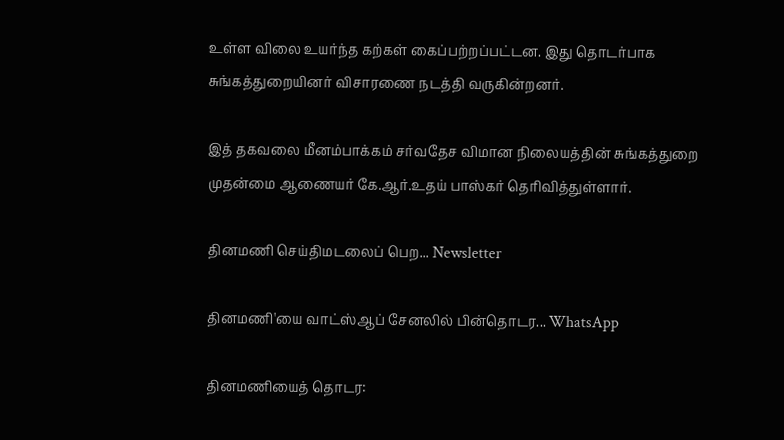உள்ள விலை உயர்ந்த கற்கள் கைப்பற்றப்பட்டன. இது தொடர்பாக சுங்கத்துறையினர் விசாரணை நடத்தி வருகின்றனர்.

இத் தகவலை மீனம்பாக்கம் சர்வதேச விமான நிலையத்தின் சுங்கத்துறை முதன்மை ஆணையர் கே.ஆர்.உதய் பாஸ்கர் தெரிவித்துள்ளார்.

தினமணி செய்திமடலைப் பெற... Newsletter

தினமணி'யை வாட்ஸ்ஆப் சேனலில் பின்தொடர... WhatsApp

தினமணியைத் தொடர: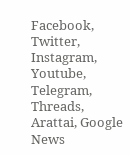Facebook, Twitter, Instagram, Youtube, Telegram, Threads, Arattai, Google News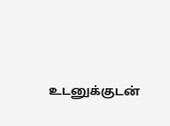உடனுக்குடன்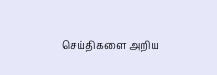செய்திகளை அறிய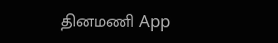தினமணி App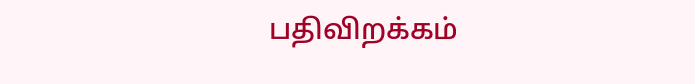பதிவிறக்கம்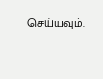செய்யவும்.